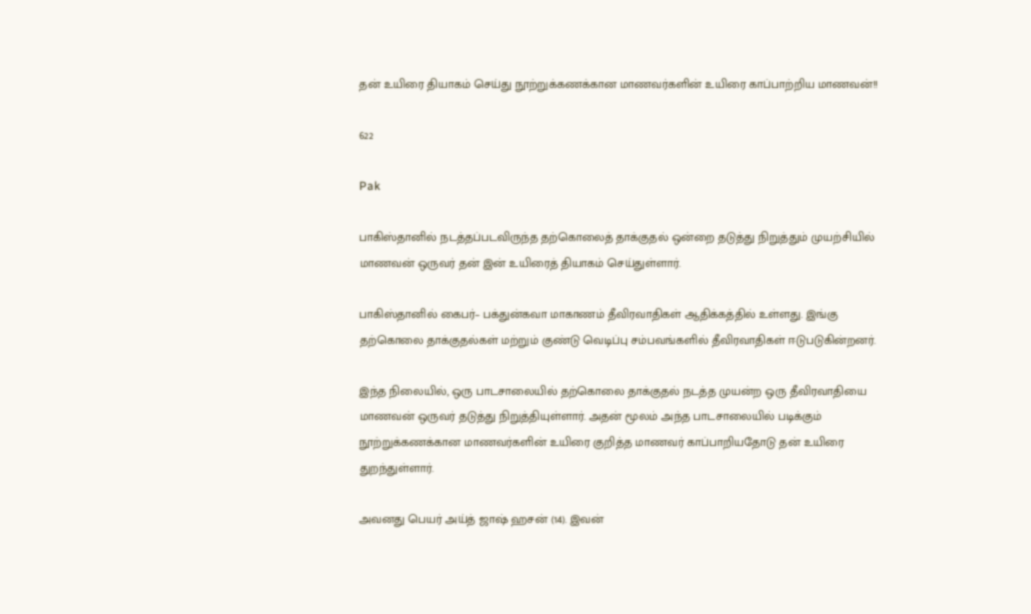தன் உயிரை தியாகம் செய்து நூற்றுக்கணக்கான மாணவர்களின் உயிரை காப்பாற்றிய மாணவன்!!

622

Pak

பாகிஸ்தானில் நடத்தப்படவிருந்த தற்கொலைத் தாக்குதல் ஒன்றை தடுத்து நிறுத்தும் முயற்சியில் மாணவன் ஒருவர் தன் இன் உயிரைத் தியாகம் செய்துள்ளார்.

பாகிஸ்தானில் கைபர்– பக்துன்கவா மாகாணம் தீவிரவாதிகள் ஆதிக்கத்தில் உள்ளது. இங்கு தற்கொலை தாக்குதல்கள் மற்றும் குண்டு வெடிப்பு சம்பவங்களில் தீவிரவாதிகள் ஈடுபடுகின்றனர்.

இந்த நிலையில், ஒரு பாடசாலையில் தற்கொலை தாக்குதல் நடத்த முயன்ற ஒரு தீவிரவாதியை மாணவன் ஒருவர் தடுத்து நிறுத்தியுள்ளார். அதன் மூலம் அந்த பாடசாலையில் படிக்கும் நூற்றுக்கணக்கான மாணவர்களின் உயிரை குறித்த மாணவர் காப்பாறியதோடு தன் உயிரை துறந்துள்ளார்.

அவனது பெயர் அய்த் ஜாஷ் ஹசன் (14). இவன்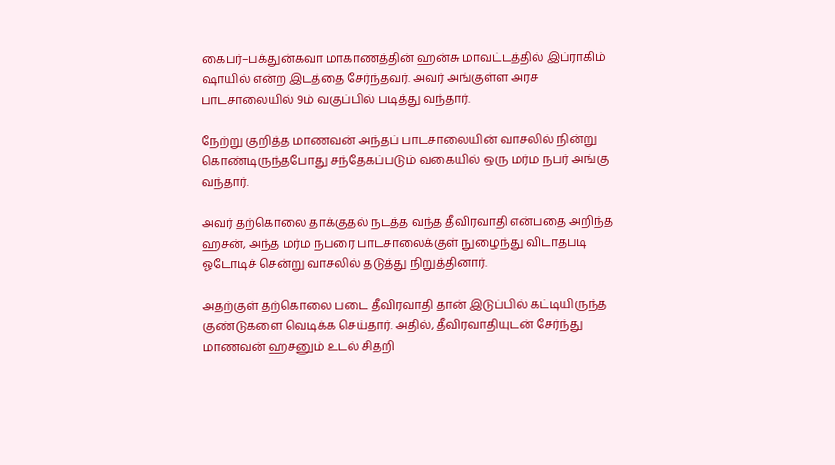கைபர்–பக்துன்கவா மாகாணத்தின் ஹன்சு மாவட்டத்தில் இப்ராகிம் ஷாயில் என்ற இடத்தை சேர்ந்தவர். அவர் அங்குள்ள அரச பாடசாலையில் 9ம் வகுப்பில் படித்து வந்தார்.

நேற்று குறித்த மாணவன் அந்தப் பாடசாலையின் வாசலில் நின்று கொண்டிருந்தபோது சந்தேகப்படும் வகையில் ஒரு மர்ம நபர் அங்கு வந்தார்.

அவர் தற்கொலை தாக்குதல் நடத்த வந்த தீவிரவாதி என்பதை அறிந்த ஹசன், அந்த மர்ம நபரை பாடசாலைக்குள் நுழைந்து விடாதபடி ஓடோடிச் சென்று வாசலில் தடுத்து நிறுத்தினார்.

அதற்குள் தற்கொலை படை தீவிரவாதி தான் இடுப்பில் கட்டியிருந்த குண்டுகளை வெடிக்க செய்தார். அதில், தீவிரவாதியுடன் சேர்ந்து மாணவன் ஹசனும் உடல் சிதறி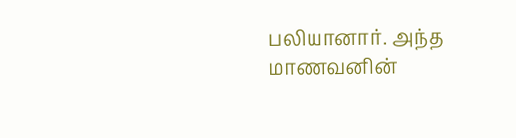பலியானார். அந்த மாணவனின்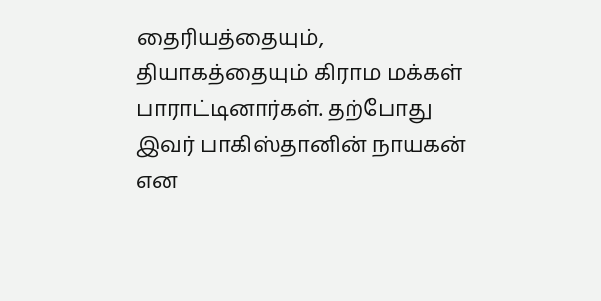தைரியத்தையும், தியாகத்தையும் கிராம மக்கள் பாராட்டினார்கள். தற்போது இவர் பாகிஸ்தானின் நாயகன் என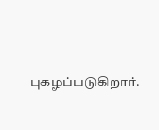புகழப்படுகிறார்.